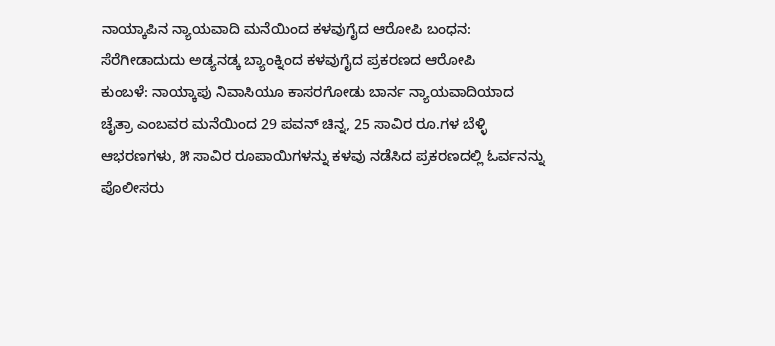ನಾಯ್ಕಾಪಿನ ನ್ಯಾಯವಾದಿ ಮನೆಯಿಂದ ಕಳವುಗೈದ ಆರೋಪಿ ಬಂಧನ: ಸೆರೆಗೀಡಾದುದು ಅಡ್ಯನಡ್ಕ ಬ್ಯಾಂಕ್ನಿಂದ ಕಳವುಗೈದ ಪ್ರಕರಣದ ಆರೋಪಿ
ಕುಂಬಳೆ: ನಾಯ್ಕಾಪು ನಿವಾಸಿಯೂ ಕಾಸರಗೋಡು ಬಾರ್ನ ನ್ಯಾಯವಾದಿಯಾದ ಚೈತ್ರಾ ಎಂಬವರ ಮನೆಯಿಂದ 29 ಪವನ್ ಚಿನ್ನ, 25 ಸಾವಿರ ರೂ.ಗಳ ಬೆಳ್ಳಿ ಆಭರಣಗಳು, ೫ ಸಾವಿರ ರೂಪಾಯಿಗಳನ್ನು ಕಳವು ನಡೆಸಿದ ಪ್ರಕರಣದಲ್ಲಿ ಓರ್ವನನ್ನು ಪೊಲೀಸರು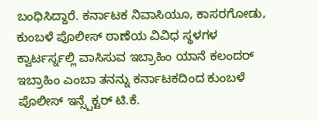ಬಂಧಿಸಿದ್ದಾರೆ. ಕರ್ನಾಟಕ ನಿವಾಸಿಯೂ, ಕಾಸರಗೋಡು, ಕುಂಬಳೆ ಪೊಲೀಸ್ ಠಾಣೆಯ ವಿವಿಧ ಸ್ಥಳಗಳ ಕ್ವಾರ್ಟರ್ಸ್ನಲ್ಲಿ ವಾಸಿಸುವ ಇಬ್ರಾಹಿಂ ಯಾನೆ ಕಲಂದರ್ ಇಬ್ರಾಹಿಂ ಎಂಬಾ ತನನ್ನು ಕರ್ನಾಟಕದಿಂದ ಕುಂಬಳೆ ಪೊಲೀಸ್ ಇನ್ಸ್ಪೆಕ್ಟರ್ ಟಿ.ಕೆ.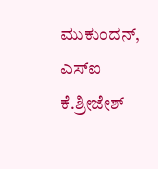ಮುಕುಂದನ್, ಎಸ್ಐ ಕೆ.ಶ್ರೀಜೇಶ್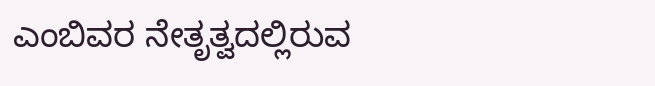ಎಂಬಿವರ ನೇತೃತ್ವದಲ್ಲಿರುವ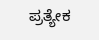ಪ್ರತ್ಯೇಕ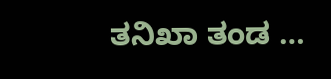ತನಿಖಾ ತಂಡ …